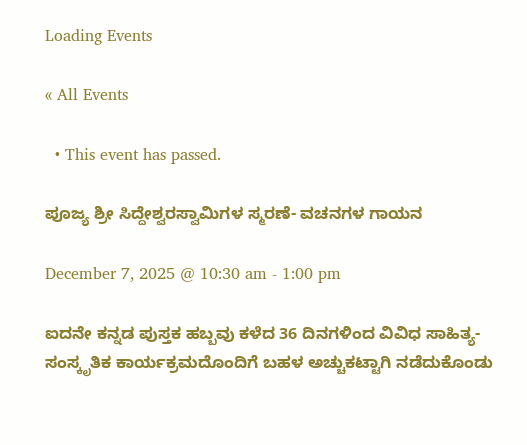Loading Events

« All Events

  • This event has passed.

ಪೂಜ್ಯ ಶ್ರೀ ಸಿದ್ದೇಶ್ವರಸ್ವಾಮಿಗಳ ಸ್ಮರಣೆ- ವಚನಗಳ ಗಾಯನ

December 7, 2025 @ 10:30 am - 1:00 pm

ಐದನೇ ಕನ್ನಡ ಪುಸ್ತಕ ಹಬ್ಬವು ಕಳೆದ 36 ದಿನಗಳಿಂದ ವಿವಿಧ ಸಾಹಿತ್ಯ-ಸಂಸ್ಕೃತಿಕ ಕಾರ್ಯಕ್ರಮದೊಂದಿಗೆ ಬಹಳ ಅಚ್ಚುಕಟ್ಟಾಗಿ ನಡೆದುಕೊಂಡು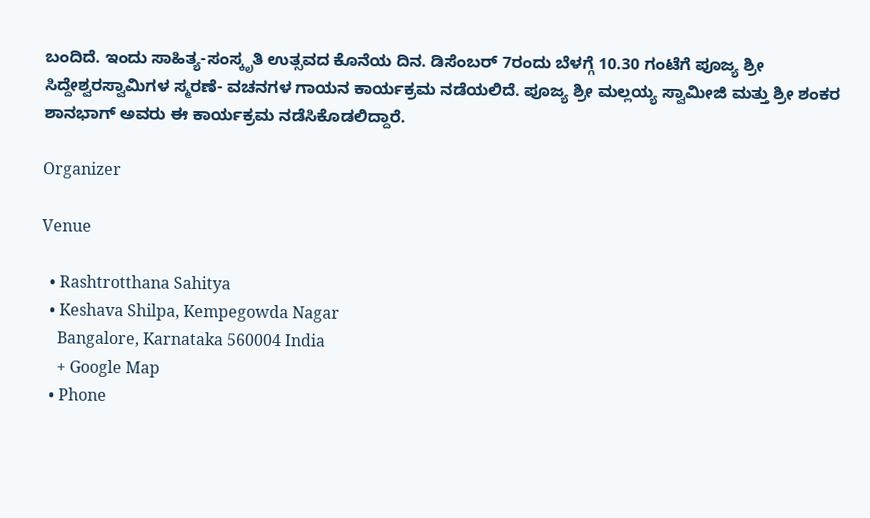ಬಂದಿದೆ. ಇಂದು ಸಾಹಿತ್ಯ-ಸಂಸ್ಕೃತಿ ಉತ್ಸವದ ಕೊನೆಯ ದಿನ. ಡಿಸೆಂಬರ್‌ 7ರಂದು ಬೆಳಗ್ಗೆ 10.30 ಗಂಟೆಗೆ ಪೂಜ್ಯ ಶ್ರೀ ಸಿದ್ದೇಶ್ವರಸ್ವಾಮಿಗಳ ಸ್ಮರಣೆ- ವಚನಗಳ ಗಾಯನ ಕಾರ್ಯಕ್ರಮ ನಡೆಯಲಿದೆ. ಪೂಜ್ಯ ಶ್ರೀ ಮಲ್ಲಯ್ಯ ಸ್ವಾಮೀಜಿ ಮತ್ತು ಶ್ರೀ ಶಂಕರ ಶಾನಭಾಗ್‌ ಅವರು ಈ ಕಾರ್ಯಕ್ರಮ ನಡೆಸಿಕೊಡಲಿದ್ದಾರೆ.

Organizer

Venue

  • Rashtrotthana Sahitya
  • Keshava Shilpa, Kempegowda Nagar
    Bangalore, Karnataka 560004 India
    + Google Map
  • Phone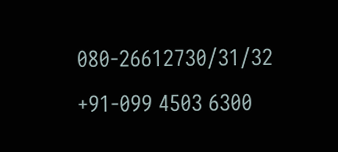080-26612730/31/32 +91-099 4503 6300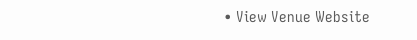• View Venue Website